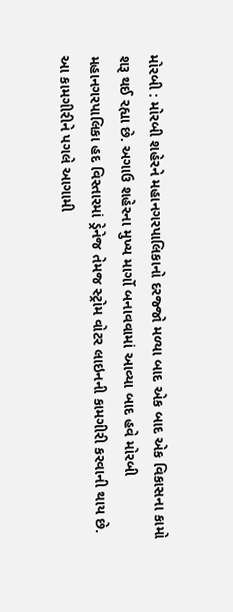મોરબી : મોરબી શહેરને મહાનગરપાલિકાનો દરજ્જો મળ્યા બાદ એક બાદ એક વિકાસના કામો શરૂ થઈ રહ્યા છે. અગાઉ શહેરના મુખ્ય માર્ગો બનાવવામાં આવ્યા બાદ હવે મોરબી મહાનગરપાલિકા હદ વિસ્તારમાં ડ્રેનેજ તેમજ સ્ટ્રોમ વોટર લાઇનની કામગીરી કરવાની થાય છે. આ કામગીરીને પગલે આગામી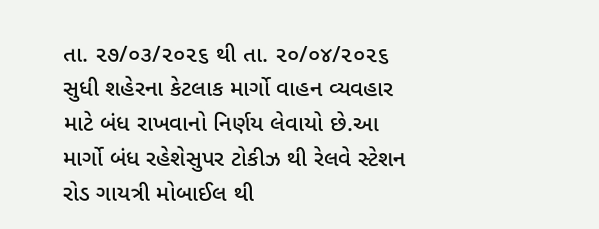તા. ૨૭/૦૩/૨૦૨૬ થી તા. ૨૦/૦૪/૨૦૨૬ સુધી શહેરના કેટલાક માર્ગો વાહન વ્યવહાર માટે બંધ રાખવાનો નિર્ણય લેવાયો છે.આ માર્ગો બંધ રહેશેસુપર ટોકીઝ થી રેલવે સ્ટેશન રોડ ગાયત્રી મોબાઈલ થી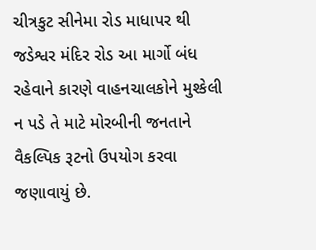ચીત્રકુટ સીનેમા રોડ માધાપર થી જડેશ્વર મંદિર રોડ આ માર્ગો બંધ રહેવાને કારણે વાહનચાલકોને મુશ્કેલી ન પડે તે માટે મોરબીની જનતાને વૈકલ્પિક રૂટનો ઉપયોગ કરવા જણાવાયું છે.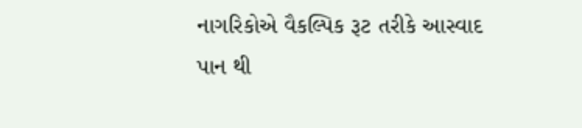નાગરિકોએ વૈકલ્પિક રૂટ તરીકે આસ્વાદ પાન થી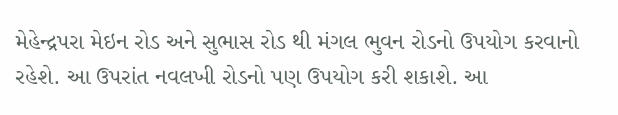મેહેન્દ્રપરા મેઇન રોડ અને સુભાસ રોડ થી મંગલ ભુવન રોડનો ઉપયોગ કરવાનો રહેશે. આ ઉપરાંત નવલખી રોડનો પણ ઉપયોગ કરી શકાશે. આ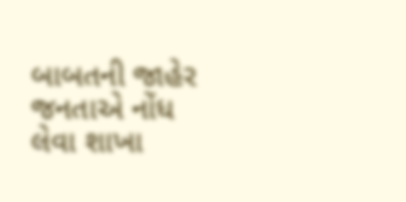બાબતની જાહેર જનતાએ નોંધ લેવા શાખા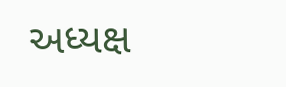અધ્યક્ષ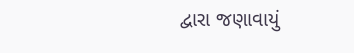દ્વારા જણાવાયું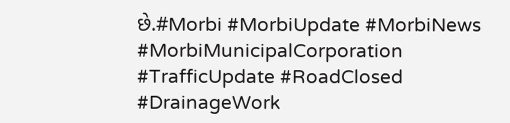છે.#Morbi #MorbiUpdate #MorbiNews #MorbiMunicipalCorporation #TrafficUpdate #RoadClosed #DrainageWork